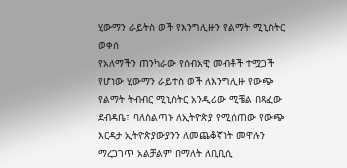ሂውማን ራይትስ ወች የእንግሊዙን የልማት ሚኒስትር ወቀሰ
የአለማችን ጠንካራው የሰብአዊ መብቶች ተሟጋች የሆነው ሂውማን ራይተስ ወች ለእንግሊዙ የውጭ የልማት ትብብር ሚኒስትር አንዲሪው ሚቼል በጻፈው ደብዳቤ፣ ባለስልጣኑ ለኢትዮጵያ የሚሰጠው የውጭ እርዳታ ኢትዮጵያውያንን ለመጨቆኛነት መዋሉን ማረጋገጥ አልቻልም በማለት ለቢቢሲ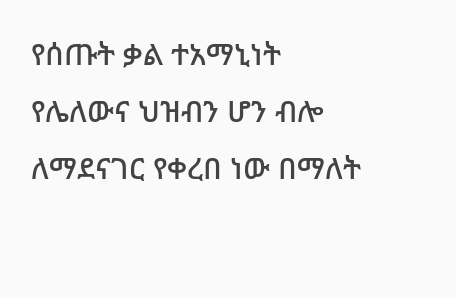የሰጡት ቃል ተአማኒነት የሌለውና ህዝብን ሆን ብሎ ለማደናገር የቀረበ ነው በማለት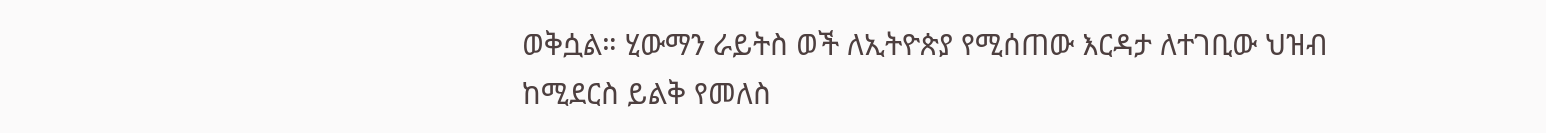ወቅሷል። ሂውማን ራይትስ ወች ለኢትዮጵያ የሚሰጠው እርዳታ ለተገቢው ህዝብ ከሚደርስ ይልቅ የመለስ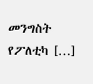መንግስት የፖለቲካ […]